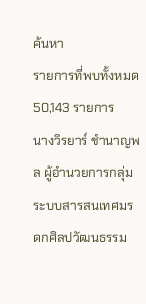ค้นหา
รายการที่พบทั้งหมด 50,143 รายการ
นางวิรยาร์ ชำนาญพล ผู้อำนวยการกลุ่มระบบสารสนเทศมรดกศิลปวัฒนธรรม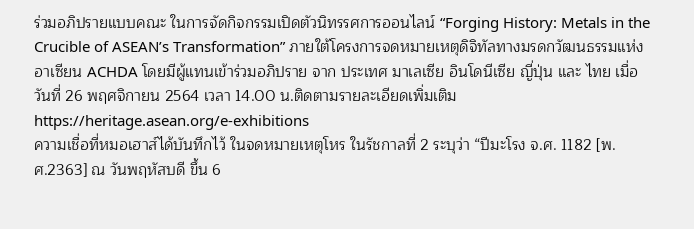ร่วมอภิปรายแบบคณะ ในการจัดกิจกรรมเปิดตัวนิทรรศการออนไลน์ “Forging History: Metals in the Crucible of ASEAN’s Transformation” ภายใต้โครงการจดหมายเหตุดิจิทัลทางมรดกวัฒนธรรมแห่งอาเซียน ACHDA โดยมีผู้แทนเข้าร่วมอภิปราย จาก ประเทศ มาเลเซีย อินโดนีเซีย ญี่ปุ่น และ ไทย เมื่อวันที่ 26 พฤศจิกายน 2564 เวลา 14.00 น.ติดตามรายละเอียดเพิ่มเติม https://heritage.asean.org/e-exhibitions
ความเชื่อที่หมอเฮาส์ได้บันทึกไว้ ในจดหมายเหตุโหร ในรัชกาลที่ 2 ระบุว่า “ปีมะโรง จ.ศ. 1182 [พ.ศ.2363] ณ วันพฤหัสบดี ขึ้น 6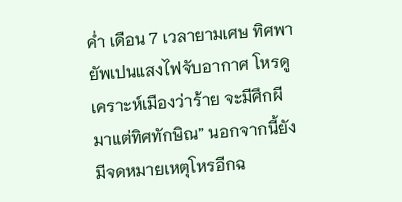ค่ำ เดือน 7 เวลายามเศษ ทิศพายัพเปนแสงไฟจับอากาศ โหรดูเคราะห์เมืองว่าร้าย จะมีศึกผีมาแต่ทิศทักษิณ” นอกจากนี้ยังมีจดหมายเหตุโหรอีกฉ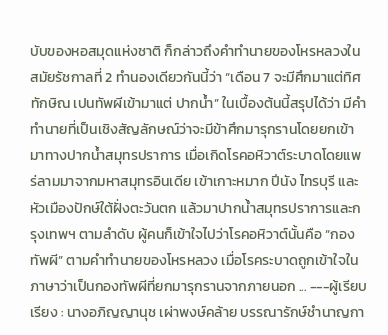บับของหอสมุดแห่งชาติ ก็กล่าวถึงคำทำนายของโหรหลวงในสมัยรัชกาลที่ 2 ทำนองเดียวกันนี้ว่า “เดือน 7 จะมีศึกมาแต่ทิศทักษิณ เปนทัพผีเข้ามาแต่ ปากน้ำ” ในเบื้องต้นนี้สรุปได้ว่า มีคำทำนายที่เป็นเชิงสัญลักษณ์ว่าจะมีข้าศึกมารุกรานโดยยกเข้ามาทางปากน้ำสมุทรปราการ เมื่อเกิดโรคอหิวาต์ระบาดโดยแพร่ลามมาจากมหาสมุทรอินเดีย เข้าเกาะหมาก ปีนัง ไทรบุรี และหัวเมืองปักษ์ใต้ฝั่งตะวันตก แล้วมาปากน้ำสมุทรปราการและกรุงเทพฯ ตามลำดับ ผู้คนก็เข้าใจไปว่าโรคอหิวาต์นั้นคือ “กองทัพผี” ตามคำทำนายของโหรหลวง เมื่อโรคระบาดถูกเข้าใจในภาษาว่าเป็นกองทัพผีที่ยกมารุกรานจากภายนอก ... ---ผู้เรียบเรียง : นางอภิญญานุช เผ่าพงษ์คล้าย บรรณารักษ์ชำนาญกา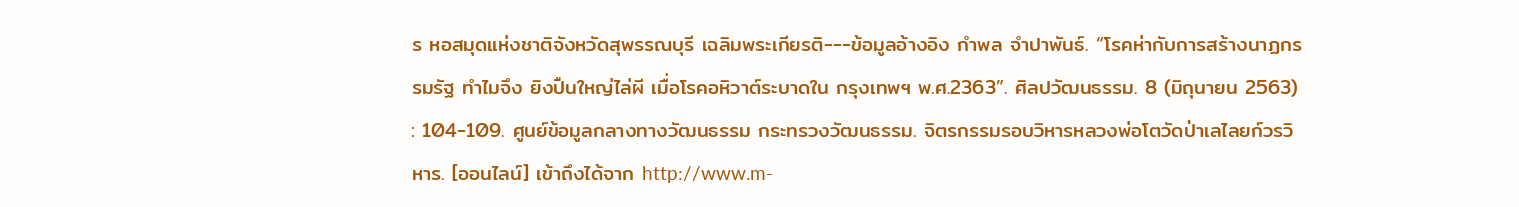ร หอสมุดแห่งชาติจังหวัดสุพรรณบุรี เฉลิมพระเกียรติ---ข้อมูลอ้างอิง กำพล จำปาพันธ์. “โรคห่ากับการสร้างนาฏกรรมรัฐ ทำไมจึง ยิงปืนใหญ่ไล่ผี เมื่อโรคอหิวาต์ระบาดใน กรุงเทพฯ พ.ศ.2363”. ศิลปวัฒนธรรม. 8 (มิถุนายน 2563) : 104-109. ศูนย์ข้อมูลกลางทางวัฒนธรรม กระทรวงวัฒนธรรม. จิตรกรรมรอบวิหารหลวงพ่อโตวัดป่าเลไลยก์วรวิหาร. [ออนไลน์] เข้าถึงได้จาก http://www.m-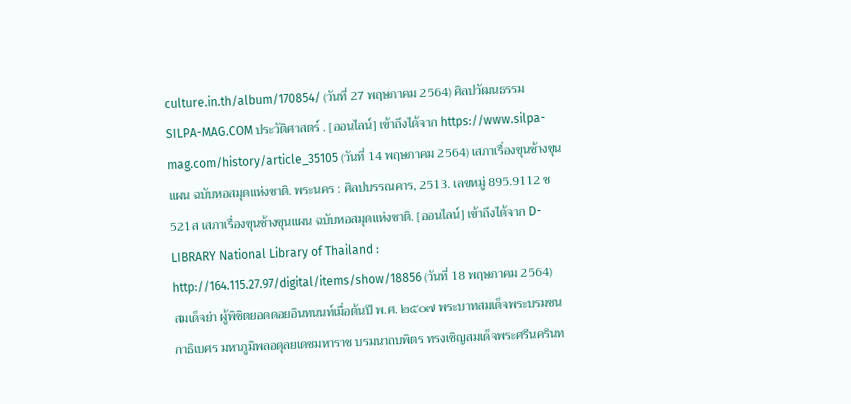culture.in.th/album/170854/ (วันที่ 27 พฤษภาคม 2564) ศิลปวัฒนธรรม SILPA-MAG.COM ประวัติศาสตร์ . [ออนไลน์] เข้าถึงได้จาก https://www.silpa-mag.com/history/article_35105 (วันที่ 14 พฤษภาคม 2564) เสภาเรื่องขุนช้างขุนแผน ฉบับหอสมุดแห่งชาติ. พระนคร : ศิลปบรรณคาร, 2513. เลขหมู่ 895.9112 ช521ส เสภาเรื่องขุนช้างขุนแผน ฉบับหอสมุดแห่งชาติ. [ออนไลน์] เข้าถึงได้จาก D-LIBRARY National Library of Thailand : http://164.115.27.97/digital/items/show/18856 (วันที่ 18 พฤษภาคม 2564)
สมเด็จย่า ผู้พิชิตยอดดอยอินทนนท์เมื่อต้นปี พ.ศ. ๒๕๐๗ พระบาทสมเด็จพระบรมชนกาธิเบศร มหาภูมิพลอดุลยเดชมหาราช บรมนาถบพิตร ทรงเชิญสมเด็จพระศรีนครินท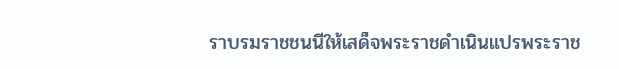ราบรมราชชนนีให้เสด็จพระราชดำเนินแปรพระราช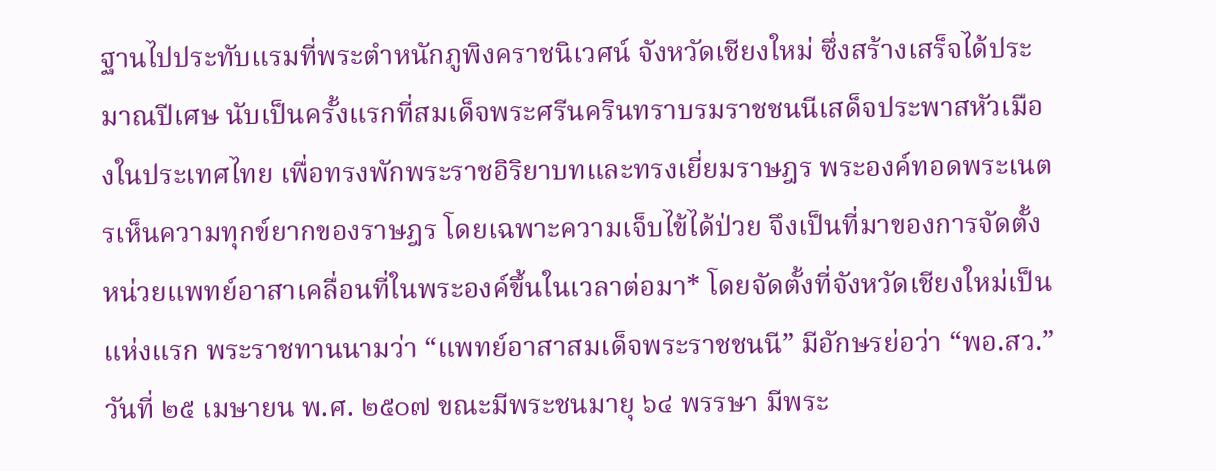ฐานไปประทับแรมที่พระตำหนักภูพิงคราชนิเวศน์ จังหวัดเชียงใหม่ ซึ่งสร้างเสร็จได้ประมาณปีเศษ นับเป็นครั้งแรกที่สมเด็จพระศรีนครินทราบรมราชชนนีเสด็จประพาสหัวเมืองในประเทศไทย เพื่อทรงพักพระราชอิริยาบทและทรงเยี่ยมราษฎร พระองค์ทอดพระเนตรเห็นความทุกข์ยากของราษฎร โดยเฉพาะความเจ็บไข้ได้ป่วย จึงเป็นที่มาของการจัดตั้งหน่วยแพทย์อาสาเคลื่อนที่ในพระองค์ขึ้นในเวลาต่อมา* โดยจัดตั้งที่จังหวัดเชียงใหม่เป็นแห่งแรก พระราชทานนามว่า “แพทย์อาสาสมเด็จพระราชชนนี” มีอักษรย่อว่า “พอ.สว.” วันที่ ๒๕ เมษายน พ.ศ. ๒๕๐๗ ขณะมีพระชนมายุ ๖๔ พรรษา มีพระ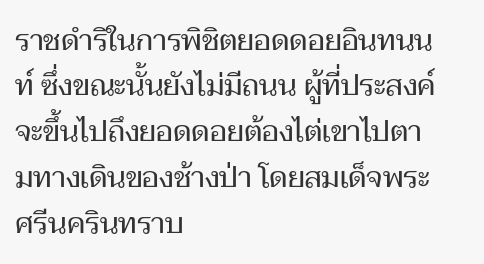ราชดำริในการพิชิตยอดดอยอินทนนท์ ซึ่งขณะนั้นยังไม่มีถนน ผู้ที่ประสงค์จะขึ้นไปถึงยอดดอยต้องไต่เขาไปตามทางเดินของช้างป่า โดยสมเด็จพระศรีนครินทราบ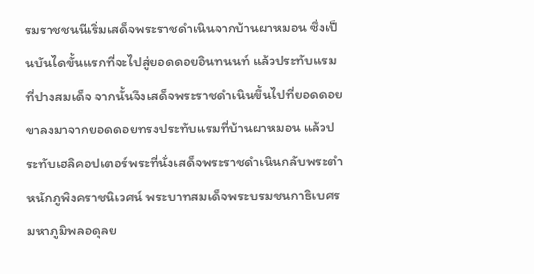รมราชชนนีเริ่มเสด็จพระราชดำเนินจากบ้านผาหมอน ซึ่งเป็นบันไดขั้นแรกที่จะไปสู่ยอดดอยอินทนนท์ แล้วประทับแรมที่ปางสมเด็จ จากนั้นจึงเสด็จพระราชดำเนินขึ้นไปที่ยอดดอย ขาลงมาจากยอดดอยทรงประทับแรมที่บ้านผาหมอน แล้วประทับเฮลิคอปเตอร์พระที่นั่งเสด็จพระราชดำเนินกลับพระตำหนักภูพิงคราชนิเวศน์ พระบาทสมเด็จพระบรมชนกาธิเบศร มหาภูมิพลอดุลย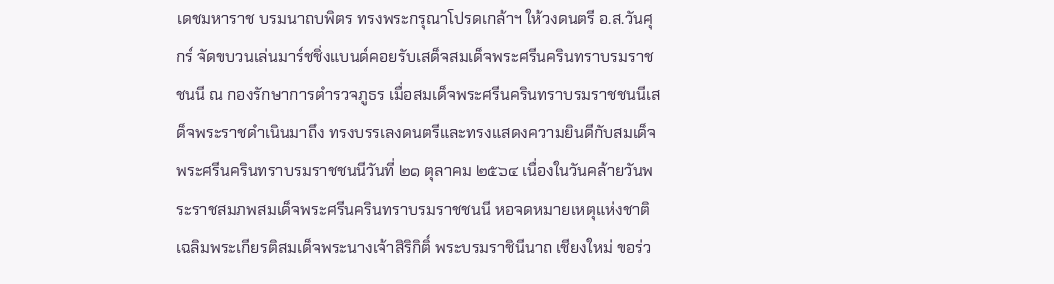เดชมหาราช บรมนาถบพิตร ทรงพระกรุณาโปรดเกล้าฯ ให้วงดนตรี อ.ส.วันศุกร์ จัดขบวนเล่นมาร์ชชิ่งแบนด์คอยรับเสด็จสมเด็จพระศรีนครินทราบรมราชชนนี ณ กองรักษาการตำรวจภูธร เมื่อสมเด็จพระศรีนครินทราบรมราชชนนีเสด็จพระราชดำเนินมาถึง ทรงบรรเลงดนตรีและทรงแสดงความยินดีกับสมเด็จพระศรีนครินทราบรมราชชนนีวันที่ ๒๑ ตุลาคม ๒๕๖๔ เนื่องในวันคล้ายวันพระราชสมภพสมเด็จพระศรีนครินทราบรมราชชนนี หอจดหมายเหตุแห่งชาติเฉลิมพระเกียรติสมเด็จพระนางเจ้าสิริกิติ์ พระบรมราชินีนาถ เชียงใหม่ ขอร่ว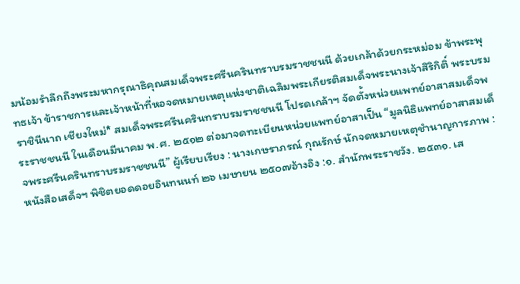มน้อมรำลึกถึงพระมหากรุณาธิคุณสมเด็จพระศรีนครินทราบรมราชชนนี ด้วยเกล้าด้วยกระหม่อม ข้าพระพุทธเจ้า ข้าราชการและเจ้าหน้าที่หอจดหมายเหตุแห่งชาติเฉลิมพระเกียรติสมเด็จพระนางเจ้าสิริกิติ์ พระบรมราชินีนาถ เชียงใหม่* สมเด็จพระศรีนครินทราบรมราชชนนี โปรดเกล้าฯ จัดตั้งหน่วยแพทย์อาสาสมเด็จพระราชชนนี ในเดือนมีนาคม พ.ศ. ๒๕๑๒ ต่อมาจดทะเบียนหน่วยแพทย์อาสาเป็น “มูลนิธิแพทย์อาสาสมเด็จพระศรีนครินทราบรมราชชนนี” ผู้เรียบเรียง : นางเกษราภรณ์ กุณรักษ์ นักจดหมายเหตุชำนาญการภาพ : หนังสือเสด็จฯ พิชิตยอดดอยอินทนนท์ ๒๖ เมษายน ๒๕๐๗อ้างอิง :๑. สำนักพระราชวัง. ๒๕๓๑. เส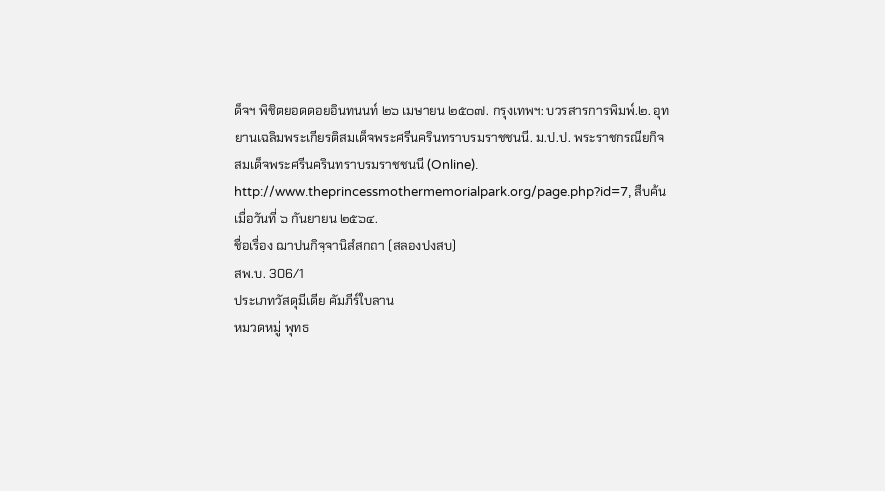ด็จฯ พิชิตยอดดอยอินทนนท์ ๒๖ เมษายน ๒๕๐๗. กรุงเทพฯ: บวรสารการพิมพ์.๒. อุทยานเฉลิมพระเกียรติสมเด็จพระศรีนครินทราบรมราชชนนี. ม.ป.ป. พระราชกรณียกิจสมเด็จพระศรีนครินทราบรมราชชนนี (Online). http://www.theprincessmothermemorialpark.org/page.php?id=7, สืบค้นเมื่อวันที่ ๖ กันยายน ๒๕๖๔.
ชื่อเรื่อง ฌาปนกิจฺจานิสํสกถา (สลองปงสบ)
สพ.บ. 306/1
ประเภทวัสดุมีเดีย คัมภีร์ใบลาน
หมวดหมู่ พุทธ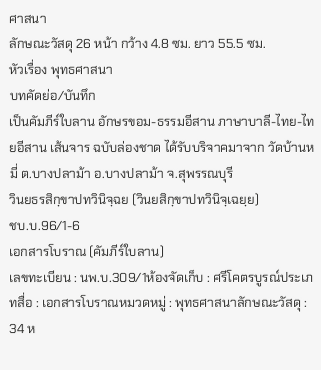ศาสนา
ลักษณะวัสดุ 26 หน้า กว้าง 4.8 ซม. ยาว 55.5 ซม.
หัวเรื่อง พุทธศาสนา
บทคัดย่อ/บันทึก
เป็นคัมภีร์ใบลาน อักษรขอม-ธรรมอีสาน ภาษาบาลี-ไทย-ไทยอีสาน เส้นจาร ฉบับล่องชาด ได้รับบริจาคมาจาก วัดบ้านหมี่ ต.บางปลาม้า อ.บางปลาม้า จ.สุพรรณบุรี
วินยธรสิกฺขาปทวินิจฺฉย (วินยสิกฺขาปทวินิจฺเฉยฺย)
ชบ.บ.96/1-6
เอกสารโบราณ (คัมภีร์ใบลาน)
เลขทะเบียน : นพ.บ.309/1ห้องจัดเก็บ : ศรีโคตรบูรณ์ประเภทสื่อ : เอกสารโบราณหมวดหมู่ : พุทธศาสนาลักษณะวัสดุ : 34 ห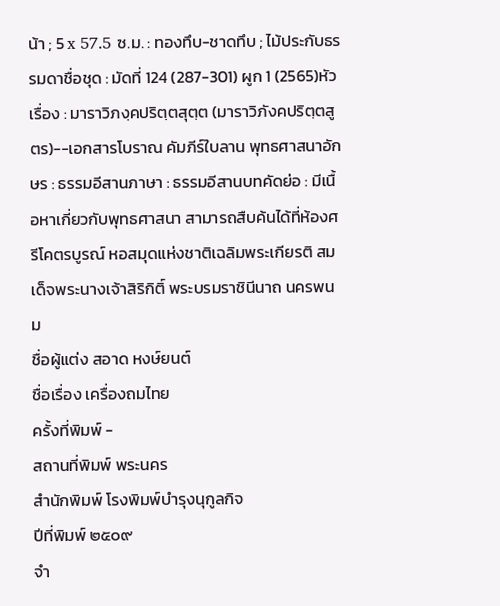น้า ; 5 x 57.5 ซ.ม. : ทองทึบ-ชาดทึบ ; ไม้ประกับธรรมดาชื่อชุด : มัดที่ 124 (287-301) ผูก 1 (2565)หัวเรื่อง : มาราวิภงฺคปริตฺตสุตฺต (มาราวิภังคปริตฺตสูตร)--เอกสารโบราณ คัมภีร์ใบลาน พุทธศาสนาอักษร : ธรรมอีสานภาษา : ธรรมอีสานบทคัดย่อ : มีเนื้อหาเกี่ยวกับพุทธศาสนา สามารถสืบค้นได้ที่ห้องศรีโคตรบูรณ์ หอสมุดแห่งชาติเฉลิมพระเกียรติ สมเด็จพระนางเจ้าสิริกิติ์ พระบรมราชินีนาถ นครพนม
ชื่อผู้แต่ง สอาด หงษ์ยนต์
ชื่อเรื่อง เครื่องถมไทย
ครั้งที่พิมพ์ -
สถานที่พิมพ์ พระนคร
สำนักพิมพ์ โรงพิมพ์บำรุงนุกูลกิจ
ปีที่พิมพ์ ๒๕๐๙
จำ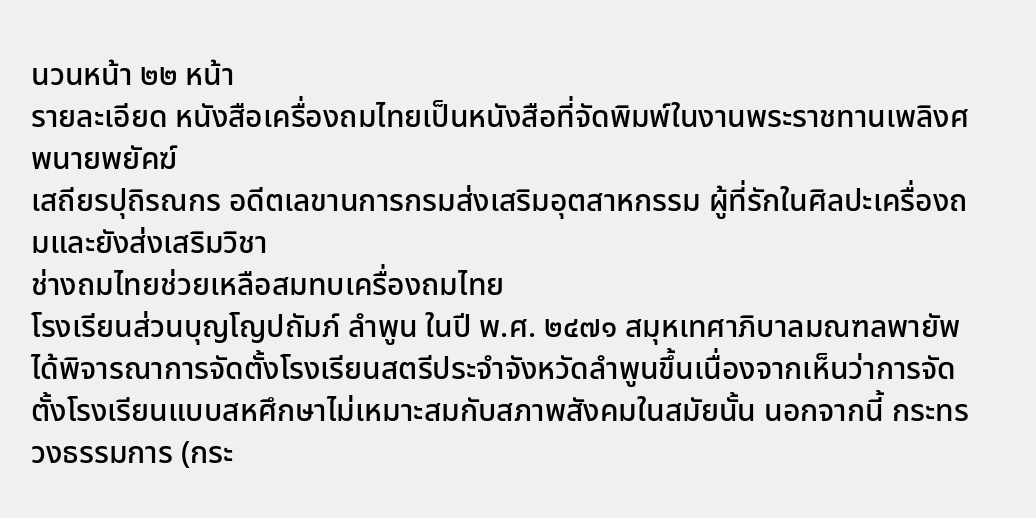นวนหน้า ๒๒ หน้า
รายละเอียด หนังสือเครื่องถมไทยเป็นหนังสือที่จัดพิมพ์ในงานพระราชทานเพลิงศพนายพยัคฆ์
เสถียรปุถิรณกร อดีตเลขานการกรมส่งเสริมอุตสาหกรรม ผู้ที่รักในศิลปะเครื่องถมและยังส่งเสริมวิชา
ช่างถมไทยช่วยเหลือสมทบเครื่องถมไทย
โรงเรียนส่วนบุญโญปถัมภ์ ลำพูน ในปี พ.ศ. ๒๔๗๑ สมุหเทศาภิบาลมณฑลพายัพได้พิจารณาการจัดตั้งโรงเรียนสตรีประจำจังหวัดลำพูนขึ้นเนื่องจากเห็นว่าการจัดตั้งโรงเรียนแบบสหศึกษาไม่เหมาะสมกับสภาพสังคมในสมัยนั้น นอกจากนี้ กระทรวงธรรมการ (กระ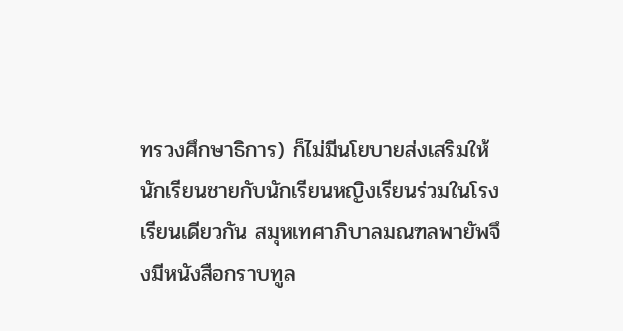ทรวงศึกษาธิการ) ก็ไม่มีนโยบายส่งเสริมให้นักเรียนชายกับนักเรียนหญิงเรียนร่วมในโรงเรียนเดียวกัน สมุหเทศาภิบาลมณฑลพายัพจึงมีหนังสือกราบทูล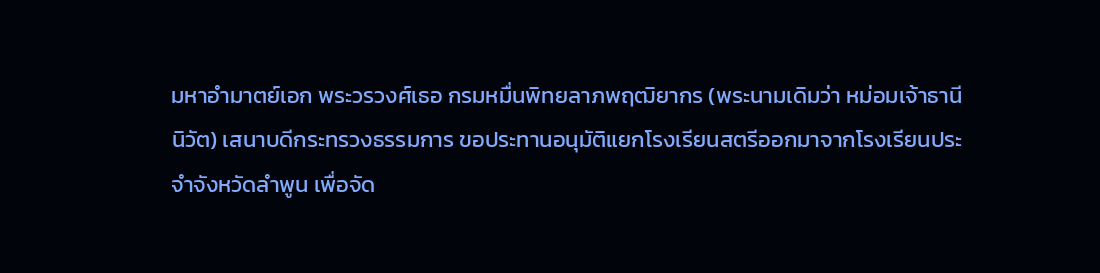มหาอำมาตย์เอก พระวรวงศ์เธอ กรมหมื่นพิทยลาภพฤฒิยากร (พระนามเดิมว่า หม่อมเจ้าธานีนิวัต) เสนาบดีกระทรวงธรรมการ ขอประทานอนุมัติแยกโรงเรียนสตรีออกมาจากโรงเรียนประจำจังหวัดลำพูน เพื่อจัด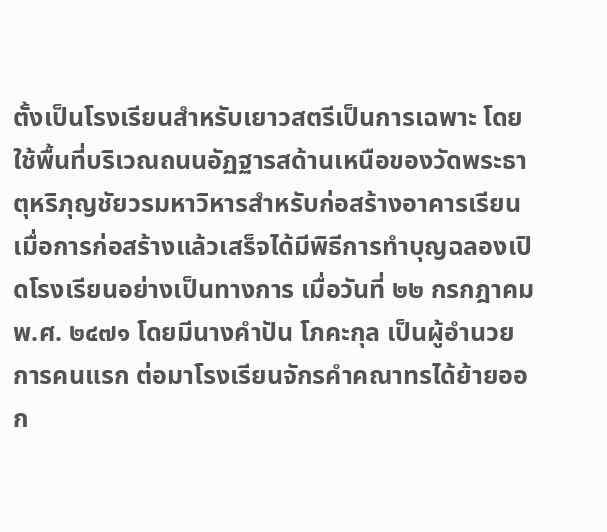ตั้งเป็นโรงเรียนสำหรับเยาวสตรีเป็นการเฉพาะ โดยใช้พื้นที่บริเวณถนนอัฏฐารสด้านเหนือของวัดพระธาตุหริภุญชัยวรมหาวิหารสำหรับก่อสร้างอาคารเรียน เมื่อการก่อสร้างแล้วเสร็จได้มีพิธีการทำบุญฉลองเปิดโรงเรียนอย่างเป็นทางการ เมื่อวันที่ ๒๒ กรกฎาคม พ.ศ. ๒๔๗๑ โดยมีนางคำปัน โภคะกุล เป็นผู้อำนวยการคนแรก ต่อมาโรงเรียนจักรคำคณาทรได้ย้ายออก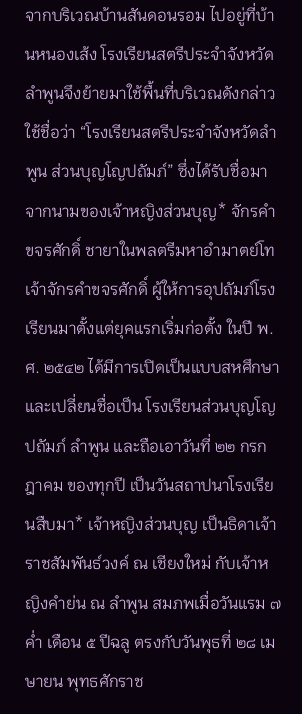จากบริเวณบ้านสันดอนรอม ไปอยู่ที่บ้านหนองเส้ง โรงเรียนสตรีประจำจังหวัดลำพูนจึงย้ายมาใช้พื้นที่บริเวณดังกล่าว ใช้ชื่อว่า “โรงเรียนสตรีประจำจังหวัดลำพูน ส่วนบุญโญปถัมภ์” ซึ่งได้รับชื่อมาจากนามของเจ้าหญิงส่วนบุญ* จักรคำขจรศักดิ์ ชายาในพลตรีมหาอำมาตย์โทเจ้าจักรคำขจรศักดิ์ ผู้ให้การอุปถัมภ์โรงเรียนมาตั้งแต่ยุคแรกเริ่มก่อตั้ง ในปี พ.ศ. ๒๕๔๒ ได้มีการเปิดเป็นแบบสหศึกษา และเปลี่ยนชื่อเป็น โรงเรียนส่วนบุญโญปถัมภ์ ลำพูน และถือเอาวันที่ ๒๒ กรกฎาคม ของทุกปี เป็นวันสถาปนาโรงเรียนสืบมา* เจ้าหญิงส่วนบุญ เป็นธิดาเจ้าราชสัมพันธ์วงค์ ณ เชียงใหม่ กับเจ้าหญิงคำย่น ณ ลำพูน สมภพเมื่อวันแรม ๗ ค่ำ เดือน ๕ ปีฉลู ตรงกับวันพุธที่ ๒๘ เมษายน พุทธศักราช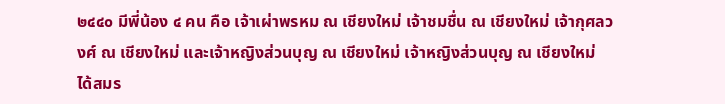๒๔๔๐ มีพี่น้อง ๔ คน คือ เจ้าเผ่าพรหม ณ เชียงใหม่ เจ้าชมชื่น ณ เชียงใหม่ เจ้ากุศลวงศ์ ณ เชียงใหม่ และเจ้าหญิงส่วนบุญ ณ เชียงใหม่ เจ้าหญิงส่วนบุญ ณ เชียงใหม่ ได้สมร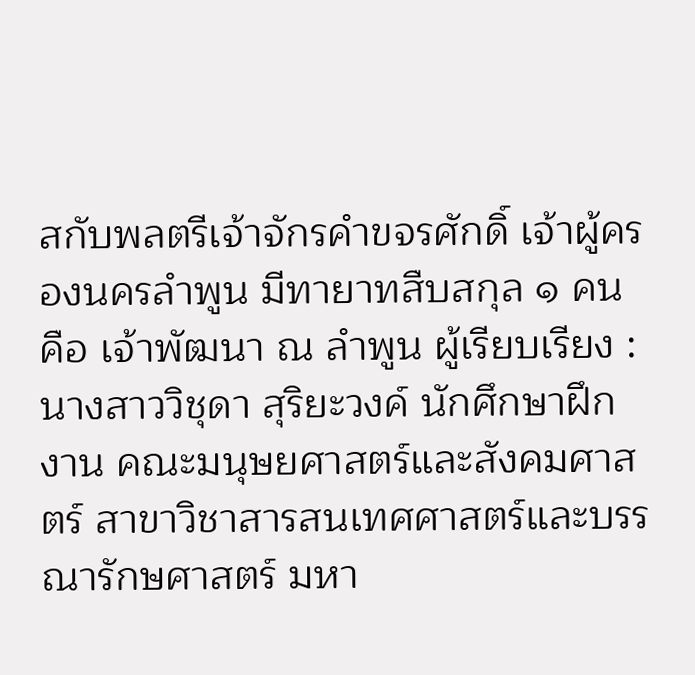สกับพลตรีเจ้าจักรคำขจรศักดิ์ เจ้าผู้ครองนครลำพูน มีทายาทสืบสกุล ๑ คน คือ เจ้าพัฒนา ณ ลำพูน ผู้เรียบเรียง : นางสาววิชุดา สุริยะวงค์ นักศึกษาฝึกงาน คณะมนุษยศาสตร์และสังคมศาสตร์ สาขาวิชาสารสนเทศศาสตร์และบรรณารักษศาสตร์ มหา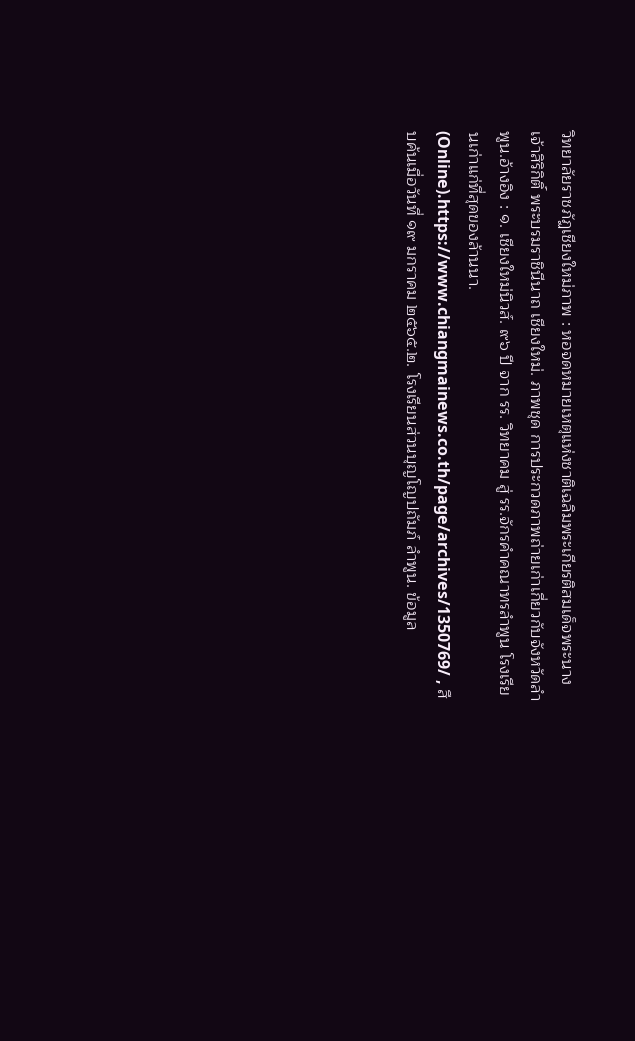วิทยาลัยราชภัฏเชียงใหม่ภาพ : หอจดหมายเหตุแห่งชาติเฉลิมพระเกียรติสมเด็จพระนางเจ้าสิริกิติ์ พระบรมราชินีนาถ เชียงใหม่. ภาพชุด การประกวดภาพถ่ายเก่าเกี่ยวกับจังหวัดลำพูน.อ้างอิง : ๑. เชียงใหม่นิวส์. ๙๖ ปี จาก รร. วิทยาคม สู่ รร.จักรคำคณาทรลำพูน โรงเรียนเก่าแก่ที่สุดของล้านนา. (Online).https://www.chiangmainews.co.th/page/archives/1350769/ , สืบค้นเมื่อวันที่ ๑๙ มกราคม ๒๕๖๕.๒. โรงเรียนส่วนบุญโญปถัมภ์ ลำพูน. ข้อมูล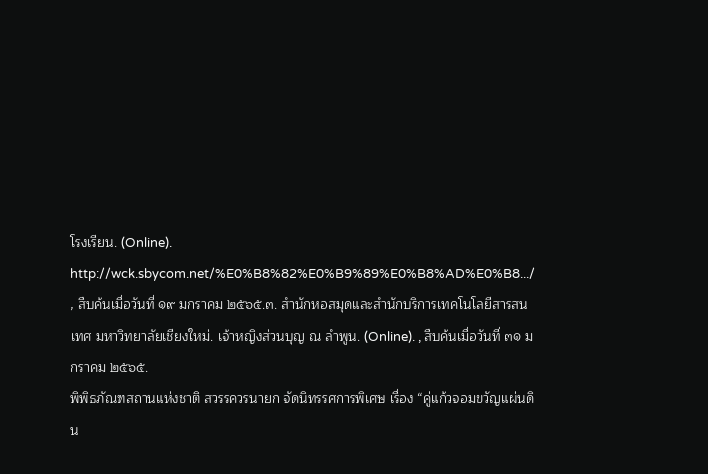โรงเรียน. (Online). http://wck.sbycom.net/%E0%B8%82%E0%B9%89%E0%B8%AD%E0%B8.../ , สืบค้นเมื่อวันที่ ๑๙ มกราคม ๒๕๖๕.๓. สำนักหอสมุดและสำนักบริการเทคโนโลยีสารสนเทศ มหาวิทยาลัยเชียงใหม่. เจ้าหญิงส่วนบุญ ณ ลำพูน. (Online). , สืบค้นเมื่อวันที่ ๓๑ มกราคม ๒๕๖๕.
พิพิธภัณฑสถานแห่งชาติ สวรรควรนายก จัดนิทรรศการพิเศษ เรื่อง “คู่แก้วจอมขวัญแผ่นดิน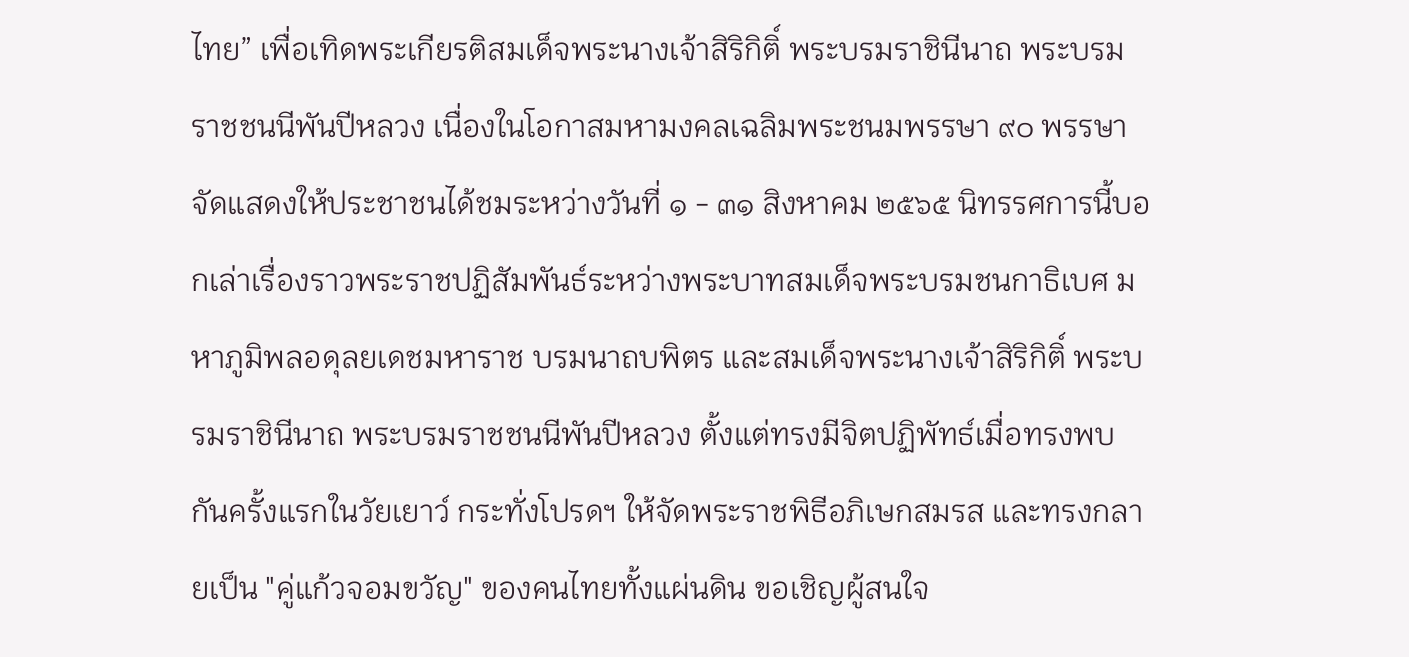ไทย” เพื่อเทิดพระเกียรติสมเด็จพระนางเจ้าสิริกิติ์ พระบรมราชินีนาถ พระบรมราชชนนีพันปีหลวง เนื่องในโอกาสมหามงคลเฉลิมพระชนมพรรษา ๙๐ พรรษา จัดแสดงให้ประชาชนได้ชมระหว่างวันที่ ๑ - ๓๑ สิงหาคม ๒๕๖๕ นิทรรศการนี้บอกเล่าเรื่องราวพระราชปฏิสัมพันธ์ระหว่างพระบาทสมเด็จพระบรมชนกาธิเบศ มหาภูมิพลอดุลยเดชมหาราช บรมนาถบพิตร และสมเด็จพระนางเจ้าสิริกิติ์ พระบรมราชินีนาถ พระบรมราชชนนีพันปีหลวง ตั้งแต่ทรงมีจิตปฏิพัทธ์เมื่อทรงพบกันครั้งแรกในวัยเยาว์ กระทั่งโปรดฯ ให้จัดพระราชพิธีอภิเษกสมรส และทรงกลายเป็น "คู่แก้วจอมขวัญ" ของคนไทยทั้งแผ่นดิน ขอเชิญผู้สนใจ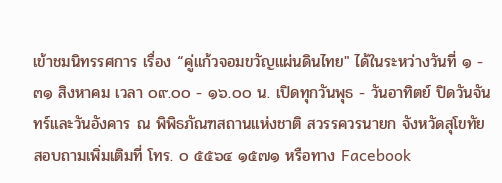เข้าชมนิทรรศการ เรื่อง “คู่แก้วจอมขวัญแผ่นดินไทย" ได้ในระหว่างวันที่ ๑ - ๓๑ สิงหาคม เวลา ๐๙.๐๐ - ๑๖.๐๐ น. เปิดทุกวันพุธ - วันอาทิตย์ ปิดวันจันทร์และวันอังคาร ณ พิพิธภัณฑสถานแห่งชาติ สวรรควรนายก จังหวัดสุโขทัย สอบถามเพิ่มเติมที่ โทร. ๐ ๕๕๖๔ ๑๕๗๑ หรือทาง Facebook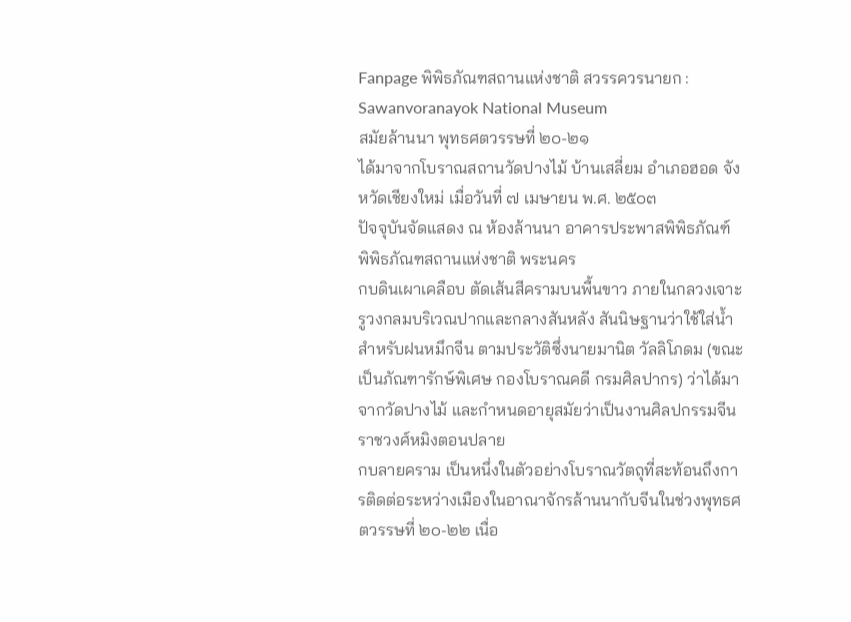Fanpage พิพิธภัณฑสถานแห่งชาติ สวรรควรนายก : Sawanvoranayok National Museum
สมัยล้านนา พุทธศตวรรษที่ ๒๐-๒๑
ได้มาจากโบราณสถานวัดปางไม้ บ้านเสลี่ยม อำเภอฮอด จังหวัดเชียงใหม่ เมื่อวันที่ ๗ เมษายน พ.ศ. ๒๕๐๓
ปัจจุบันจัดแสดง ณ ห้องล้านนา อาคารประพาสพิพิธภัณฑ์ พิพิธภัณฑสถานแห่งชาติ พระนคร
กบดินเผาเคลือบ ตัดเส้นสีครามบนพื้นขาว ภายในกลวงเจาะรูวงกลมบริเวณปากและกลางสันหลัง สันนิษฐานว่าใช้ใส่น้ำสำหรับฝนหมึกจีน ตามประวัติซึ่งนายมานิต วัลลิโภดม (ขณะเป็นภัณฑารักษ์พิเศษ กองโบราณคดี กรมศิลปากร) ว่าได้มาจากวัดปางไม้ และกำหนดอายุสมัยว่าเป็นงานศิลปกรรมจีน ราชวงศ์หมิงตอนปลาย
กบลายคราม เป็นหนึ่งในตัวอย่างโบราณวัตถุที่สะท้อนถึงการติดต่อระหว่างเมืองในอาณาจักรล้านนากับจีนในช่วงพุทธศตวรรษที่ ๒๐-๒๒ เนื่อ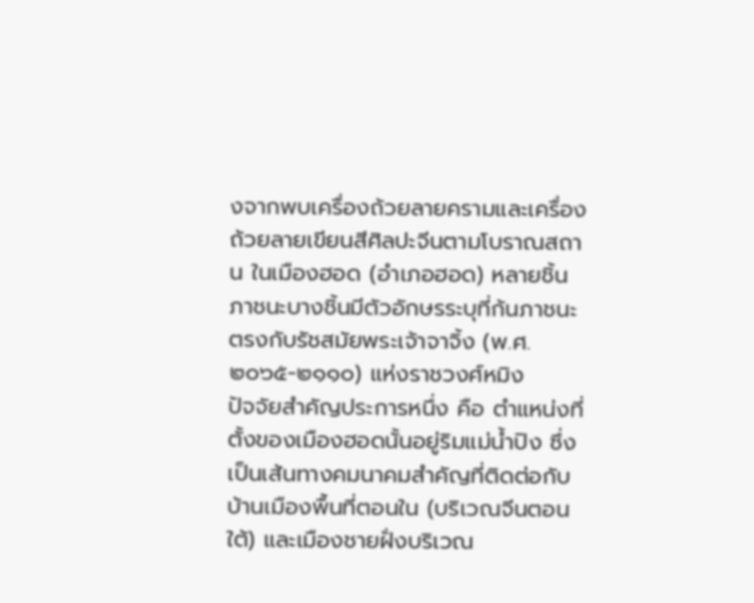งจากพบเครื่องถ้วยลายครามและเครื่องถ้วยลายเขียนสีศิลปะจีนตามโบราณสถาน ในเมืองฮอด (อำเภอฮอด) หลายชิ้น ภาชนะบางชิ้นมีตัวอักษรระบุที่ก้นภาชนะตรงกับรัชสมัยพระเจ้าจาจิ้ง (พ.ศ. ๒๐๖๕-๒๑๑๐) แห่งราชวงศ์หมิง
ปัจจัยสำคัญประการหนึ่ง คือ ตำแหน่งที่ตั้งของเมืองฮอดนั้นอยู่ริมแม่น้ำปิง ซึ่งเป็นเส้นทางคมนาคมสำคัญที่ติดต่อกับบ้านเมืองพื้นที่ตอนใน (บริเวณจีนตอนใต้) และเมืองชายฝั่งบริเวณ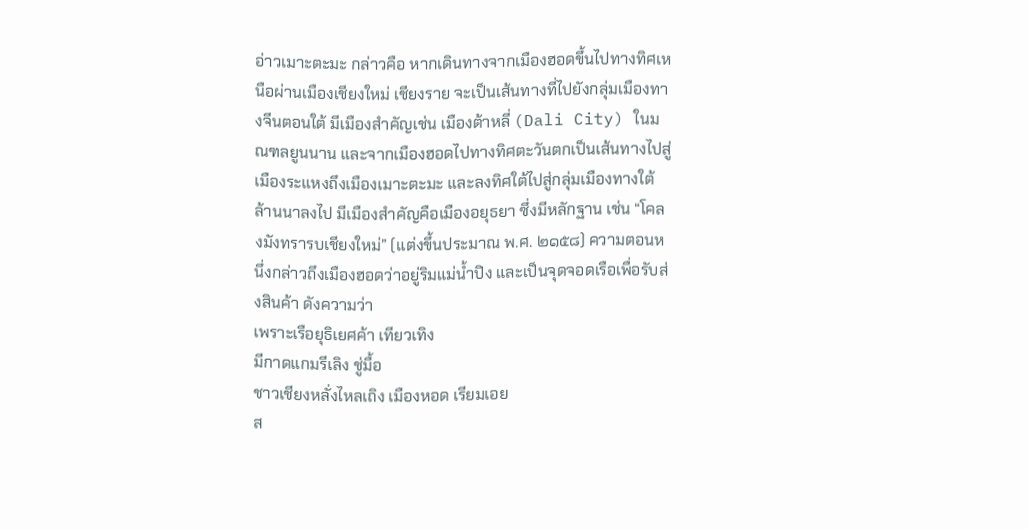อ่าวเมาะตะมะ กล่าวคือ หากเดินทางจากเมืองฮอดขึ้นไปทางทิศเหนือผ่านเมืองเชียงใหม่ เชียงราย จะเป็นเส้นทางที่ไปยังกลุ่มเมืองทางจีนตอนใต้ มีเมืองสำคัญเช่น เมืองต้าหลี่ (Dali City) ในมณฑลยูนนาน และจากเมืองฮอดไปทางทิศตะวันตกเป็นเส้นทางไปสู่เมืองระแหงถึงเมืองเมาะตะมะ และลงทิศใต้ไปสู่กลุ่มเมืองทางใต้ล้านนาลงไป มีเมืองสำคัญคือเมืองอยุธยา ซึ่งมีหลักฐาน เช่น “โคลงมังทรารบเชียงใหม่” (แต่งขึ้นประมาณ พ.ศ. ๒๑๕๘) ความตอนหนึ่งกล่าวถึงเมืองฮอดว่าอยู่ริมแม่น้ำปิง และเป็นจุดจอดเรือเพื่อรับส่งสินค้า ดังความว่า
เพราะเรือยุธิเยศค้า เทียวเทิง
มีกาดแกมรีเลิง ชู่มื้อ
ชาวเชียงหลั่งไหลเถิง เมืองหอด เรียมเอย
ส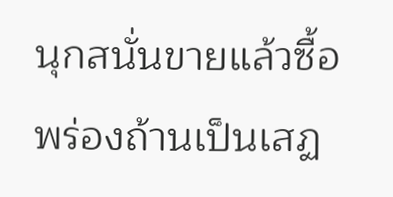นุกสนั่นขายแล้วซื้อ พร่องถ้านเป็นเสฏ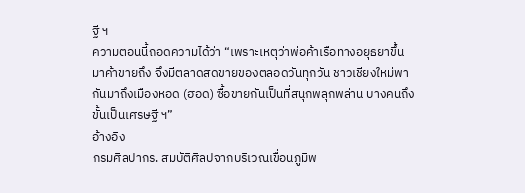ฐี ฯ
ความตอนนี้ถอดความได้ว่า “เพราะเหตุว่าพ่อค้าเรือทางอยุธยาขึ้นมาค้าขายถึง จึงมีตลาดสดขายของตลอดวันทุกวัน ชาวเชียงใหม่พากันมาถึงเมืองหอด (ฮอด) ซื้อขายกันเป็นที่สนุกพลุกพล่าน บางคนถึงขั้นเป็นเศรษฐี ฯ”
อ้างอิง
กรมศิลปากร. สมบัติศิลปจากบริเวณเขื่อนภูมิพ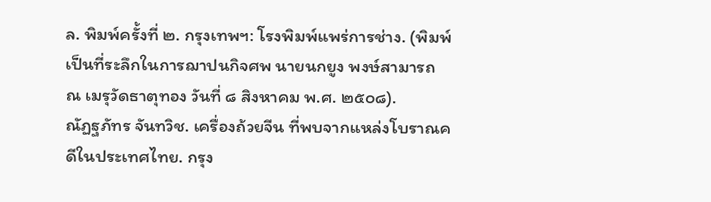ล. พิมพ์ครั้งที่ ๒. กรุงเทพฯ: โรงพิมพ์แพร่การช่าง. (พิมพ์เป็นที่ระลึกในการฌาปนกิจศพ นายนกยูง พงษ์สามารถ ณ เมรุวัดธาตุทอง วันที่ ๘ สิงหาคม พ.ศ. ๒๕๐๘).
ณัฏฐภัทร จันทวิช. เครื่องถ้วยจีน ที่พบจากแหล่งโบราณคดีในประเทศไทย. กรุง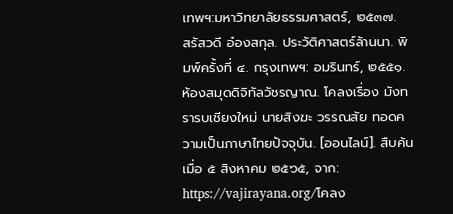เทพฯ:มหาวิทยาลัยธรรมศาสตร์, ๒๕๓๗.
สรัสวดี อ๋องสกุล. ประวัติศาสตร์ล้านนา. พิมพ์ครั้งที่ ๔. กรุงเทพฯ: อมรินทร์, ๒๕๕๑.
ห้องสมุดดิจิทัลวัชรญาณ. โคลงเรื่อง มังทรารบเชียงใหม่ นายสิงฆะ วรรณสัย ทอดความเป็นภาษาไทยปัจจุบัน. [ออนไลน์]. สืบค้นเมื่อ ๕ สิงหาคม ๒๕๖๕, จาก: https://vajirayana.org/โคลง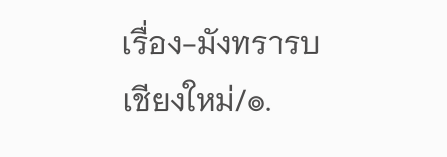เรื่อง-มังทรารบเชียงใหม่/๏.